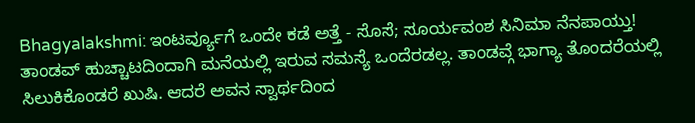Bhagyalakshmi: ಇಂಟರ್ವ್ಯೂಗೆ ಒಂದೇ ಕಡೆ ಅತ್ತೆ - ಸೊಸೆ; ಸೂರ್ಯವಂಶ ಸಿನಿಮಾ ನೆನಪಾಯ್ತು!
ತಾಂಡವ್ ಹುಚ್ಚಾಟದಿಂದಾಗಿ ಮನೆಯಲ್ಲಿ ಇರುವ ಸಮಸ್ಯೆ ಒಂದೆರಡಲ್ಲ. ತಾಂಡವ್ಗೆ ಭಾಗ್ಯಾ ತೊಂದರೆಯಲ್ಲಿ ಸಿಲುಕಿಕೊಂಡರೆ ಖುಷಿ. ಆದರೆ ಅವನ ಸ್ವಾರ್ಥದಿಂದ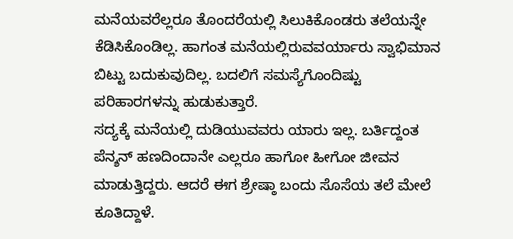ಮನೆಯವರೆಲ್ಲರೂ ತೊಂದರೆಯಲ್ಲಿ ಸಿಲುಕಿಕೊಂಡರು ತಲೆಯನ್ನೇ ಕೆಡಿಸಿಕೊಂಡಿಲ್ಲ. ಹಾಗಂತ ಮನೆಯಲ್ಲಿರುವವರ್ಯಾರು ಸ್ವಾಭಿಮಾನ ಬಿಟ್ಟು ಬದುಕುವುದಿಲ್ಲ. ಬದಲಿಗೆ ಸಮಸ್ಯೆಗೊಂದಿಷ್ಟು ಪರಿಹಾರಗಳನ್ನು ಹುಡುಕುತ್ತಾರೆ.
ಸದ್ಯಕ್ಕೆ ಮನೆಯಲ್ಲಿ ದುಡಿಯುವವರು ಯಾರು ಇಲ್ಲ. ಬರ್ತಿದ್ದಂತ ಪೆನ್ಶನ್ ಹಣದಿಂದಾನೇ ಎಲ್ಲರೂ ಹಾಗೋ ಹೀಗೋ ಜೀವನ ಮಾಡುತ್ತಿದ್ದರು. ಆದರೆ ಈಗ ಶ್ರೇಷ್ಠಾ ಬಂದು ಸೊಸೆಯ ತಲೆ ಮೇಲೆ ಕೂತಿದ್ದಾಳೆ.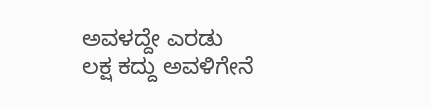ಅವಳದ್ದೇ ಎರಡು ಲಕ್ಷ ಕದ್ದು ಅವಳಿಗೇನೆ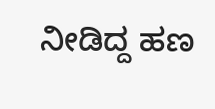ನೀಡಿದ್ದ ಹಣ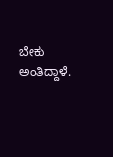ಬೇಕು ಅಂತಿದ್ದಾಳೆ.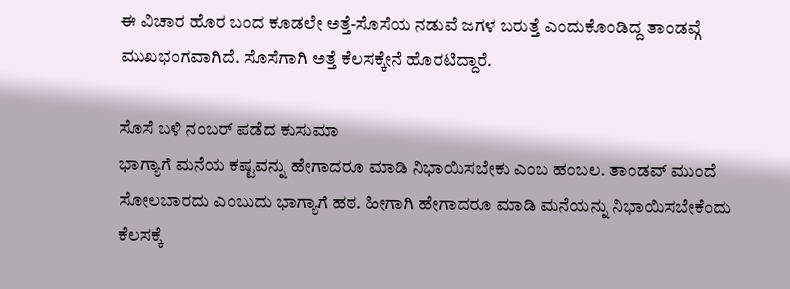ಈ ವಿಚಾರ ಹೊರ ಬಂದ ಕೂಡಲೇ ಅತ್ತೆ-ಸೊಸೆಯ ನಡುವೆ ಜಗಳ ಬರುತ್ತೆ ಎಂದುಕೊಂಡಿದ್ದ ತಾಂಡವ್ಗೆ ಮುಖಭಂಗವಾಗಿದೆ. ಸೊಸೆಗಾಗಿ ಅತ್ತೆ ಕೆಲಸಕ್ಕೇನೆ ಹೊರಟಿದ್ದಾರೆ.

ಸೊಸೆ ಬಳಿ ನಂಬರ್ ಪಡೆದ ಕುಸುಮಾ
ಭಾಗ್ಯಾಗೆ ಮನೆಯ ಕಷ್ಟವನ್ನು ಹೇಗಾದರೂ ಮಾಡಿ ನಿಭಾಯಿಸಬೇಕು ಎಂಬ ಹಂಬಲ. ತಾಂಡವ್ ಮುಂದೆ ಸೋಲಬಾರದು ಎಂಬುದು ಭಾಗ್ಯಾಗೆ ಹಠ. ಹೀಗಾಗಿ ಹೇಗಾದರೂ ಮಾಡಿ ಮನೆಯನ್ನು ನಿಭಾಯಿಸಬೇಕೆಂದು ಕೆಲಸಕ್ಕೆ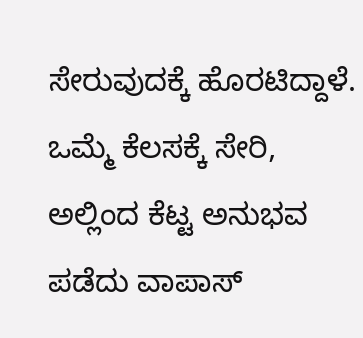ಸೇರುವುದಕ್ಕೆ ಹೊರಟಿದ್ದಾಳೆ. ಒಮ್ಮೆ ಕೆಲಸಕ್ಕೆ ಸೇರಿ, ಅಲ್ಲಿಂದ ಕೆಟ್ಟ ಅನುಭವ ಪಡೆದು ವಾಪಾಸ್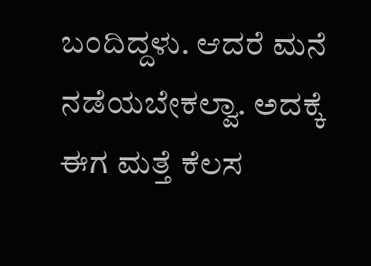ಬಂದಿದ್ದಳು. ಆದರೆ ಮನೆ ನಡೆಯಬೇಕಲ್ವಾ. ಅದಕ್ಕೆ ಈಗ ಮತ್ತೆ ಕೆಲಸ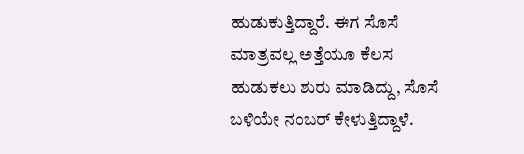ಹುಡುಕುತ್ತಿದ್ದಾರೆ. ಈಗ ಸೊಸೆ ಮಾತ್ರವಲ್ಲ ಅತ್ತೆಯೂ ಕೆಲಸ ಹುಡುಕಲು ಶುರು ಮಾಡಿದ್ದು, ಸೊಸೆ ಬಳಿಯೇ ನಂಬರ್ ಕೇಳುತ್ತಿದ್ದಾಳೆ.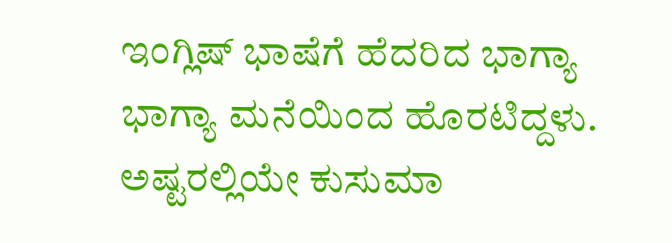ಇಂಗ್ಲಿಷ್ ಭಾಷೆಗೆ ಹೆದರಿದ ಭಾಗ್ಯಾ
ಭಾಗ್ಯಾ ಮನೆಯಿಂದ ಹೊರಟಿದ್ದಳು. ಅಷ್ಟರಲ್ಲಿಯೇ ಕುಸುಮಾ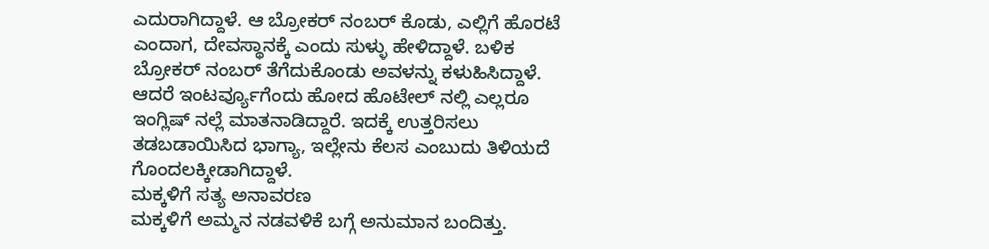ಎದುರಾಗಿದ್ದಾಳೆ. ಆ ಬ್ರೋಕರ್ ನಂಬರ್ ಕೊಡು, ಎಲ್ಲಿಗೆ ಹೊರಟೆ ಎಂದಾಗ, ದೇವಸ್ಥಾನಕ್ಕೆ ಎಂದು ಸುಳ್ಳು ಹೇಳಿದ್ದಾಳೆ. ಬಳಿಕ ಬ್ರೋಕರ್ ನಂಬರ್ ತೆಗೆದುಕೊಂಡು ಅವಳನ್ನು ಕಳುಹಿಸಿದ್ದಾಳೆ. ಆದರೆ ಇಂಟರ್ವ್ಯೂಗೆಂದು ಹೋದ ಹೊಟೇಲ್ ನಲ್ಲಿ ಎಲ್ಲರೂ ಇಂಗ್ಲಿಷ್ ನಲ್ಲೆ ಮಾತನಾಡಿದ್ದಾರೆ. ಇದಕ್ಕೆ ಉತ್ತರಿಸಲು ತಡಬಡಾಯಿಸಿದ ಭಾಗ್ಯಾ, ಇಲ್ಲೇನು ಕೆಲಸ ಎಂಬುದು ತಿಳಿಯದೆ ಗೊಂದಲಕ್ಕೀಡಾಗಿದ್ದಾಳೆ.
ಮಕ್ಕಳಿಗೆ ಸತ್ಯ ಅನಾವರಣ
ಮಕ್ಕಳಿಗೆ ಅಮ್ಮನ ನಡವಳಿಕೆ ಬಗ್ಗೆ ಅನುಮಾನ ಬಂದಿತ್ತು.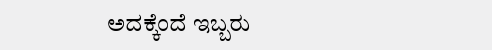ಅದಕ್ಕೆಂದೆ ಇಬ್ಬರು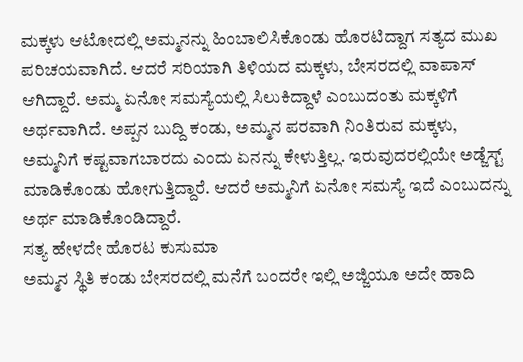ಮಕ್ಕಳು ಆಟೋದಲ್ಲಿ ಅಮ್ಮನನ್ನು ಹಿಂಬಾಲಿಸಿಕೊಂಡು ಹೊರಟಿದ್ದಾಗ ಸತ್ಯದ ಮುಖ ಪರಿಚಯವಾಗಿದೆ. ಆದರೆ ಸರಿಯಾಗಿ ತಿಳಿಯದ ಮಕ್ಕಳು, ಬೇಸರದಲ್ಲಿ ವಾಪಾಸ್ ಆಗಿದ್ದಾರೆ. ಅಮ್ಮ ಏನೋ ಸಮಸ್ಯೆಯಲ್ಲಿ ಸಿಲುಕಿದ್ದಾಳೆ ಎಂಬುದಂತು ಮಕ್ಕಳಿಗೆ ಅರ್ಥವಾಗಿದೆ. ಅಪ್ಪನ ಬುದ್ದಿ ಕಂಡು, ಅಮ್ಮನ ಪರವಾಗಿ ನಿಂತಿರುವ ಮಕ್ಕಳು, ಅಮ್ಮನಿಗೆ ಕಷ್ಟವಾಗಬಾರದು ಎಂದು ಏನನ್ನು ಕೇಳುತ್ತಿಲ್ಲ. ಇರುವುದರಲ್ಲಿಯೇ ಅಡ್ಜೆಸ್ಟ್ ಮಾಡಿಕೊಂಡು ಹೋಗುತ್ತಿದ್ದಾರೆ. ಆದರೆ ಅಮ್ಮನಿಗೆ ಏನೋ ಸಮಸ್ಯೆ ಇದೆ ಎಂಬುದನ್ನು ಅರ್ಥ ಮಾಡಿಕೊಂಡಿದ್ದಾರೆ.
ಸತ್ಯ ಹೇಳದೇ ಹೊರಟ ಕುಸುಮಾ
ಅಮ್ಮನ ಸ್ಥಿತಿ ಕಂಡು ಬೇಸರದಲ್ಲಿ ಮನೆಗೆ ಬಂದರೇ ಇಲ್ಲಿ ಅಜ್ಜಿಯೂ ಅದೇ ಹಾದಿ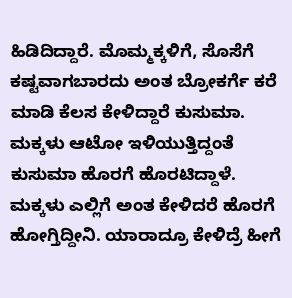ಹಿಡಿದಿದ್ದಾರೆ. ಮೊಮ್ಮಕ್ಕಳಿಗೆ, ಸೊಸೆಗೆ ಕಷ್ಟವಾಗಬಾರದು ಅಂತ ಬ್ರೋಕರ್ಗೆ ಕರೆ ಮಾಡಿ ಕೆಲಸ ಕೇಳಿದ್ದಾರೆ ಕುಸುಮಾ. ಮಕ್ಕಳು ಆಟೋ ಇಳಿಯುತ್ತಿದ್ದಂತೆ ಕುಸುಮಾ ಹೊರಗೆ ಹೊರಟಿದ್ದಾಳೆ. ಮಕ್ಕಳು ಎಲ್ಲಿಗೆ ಅಂತ ಕೇಳಿದರೆ ಹೊರಗೆ ಹೋಗ್ತಿದ್ದೀನಿ. ಯಾರಾದ್ರೂ ಕೇಳಿದ್ರೆ ಹೀಗೆ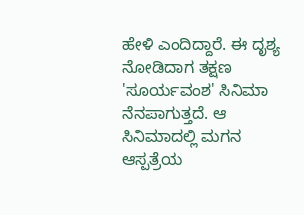ಹೇಳಿ ಎಂದಿದ್ದಾರೆ. ಈ ದೃಶ್ಯ ನೋಡಿದಾಗ ತಕ್ಷಣ 'ಸೂರ್ಯವಂಶ' ಸಿನಿಮಾ ನೆನಪಾಗುತ್ತದೆ. ಆ ಸಿನಿಮಾದಲ್ಲಿ ಮಗನ ಆಸ್ಪತ್ರೆಯ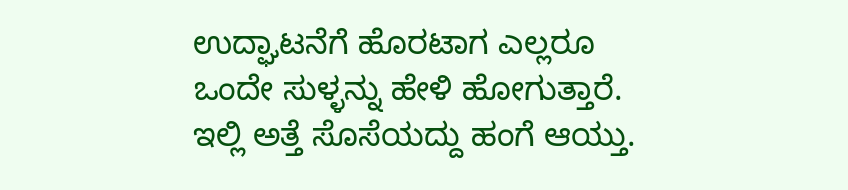ಉದ್ಘಾಟನೆಗೆ ಹೊರಟಾಗ ಎಲ್ಲರೂ ಒಂದೇ ಸುಳ್ಳನ್ನು ಹೇಳಿ ಹೋಗುತ್ತಾರೆ. ಇಲ್ಲಿ ಅತ್ತೆ ಸೊಸೆಯದ್ದು ಹಂಗೆ ಆಯ್ತು.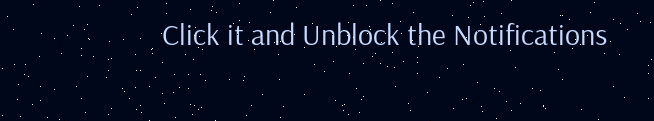Click it and Unblock the Notifications